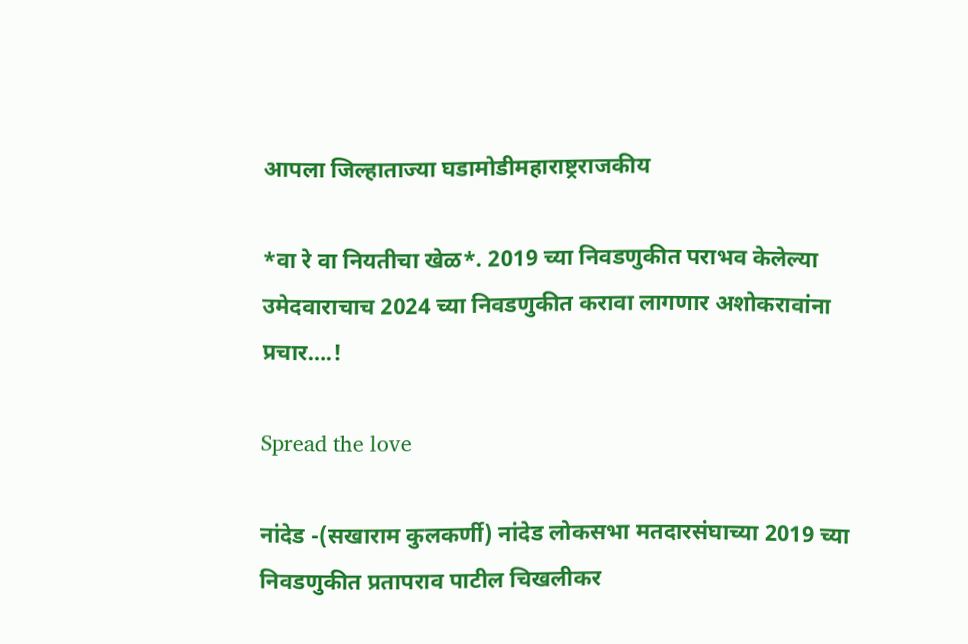आपला जिल्हाताज्या घडामोडीमहाराष्ट्रराजकीय

*वा रे वा नियतीचा खेळ*. 2019 च्या निवडणुकीत पराभव केलेल्या उमेदवाराचाच 2024 च्या निवडणुकीत करावा लागणार अशोकरावांना प्रचार….!

Spread the love

नांदेड -(सखाराम कुलकर्णी) नांदेड लोकसभा मतदारसंघाच्या 2019 च्या निवडणुकीत प्रतापराव पाटील चिखलीकर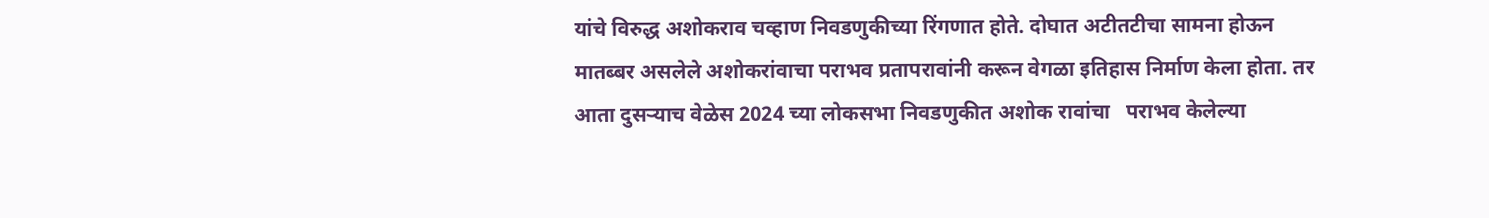यांचे विरुद्ध अशोकराव चव्हाण निवडणुकीच्या रिंगणात होते. दोघात अटीतटीचा सामना होऊन मातब्बर असलेले अशोकरांवाचा पराभव प्रतापरावांनी करून वेगळा इतिहास निर्माण केला होता. तर आता दुसऱ्याच वेळेस 2024 च्या लोकसभा निवडणुकीत अशोक रावांचा   पराभव केलेल्या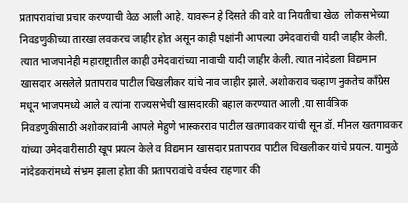प्रतापरावांचा प्रचार करण्याची वेळ आली आहे. यावरून हे दिसते की वारे वा नियतीचा खेळ  लोकसभेच्या निवडणुकीच्या तारखा लवकरच जाहीर होत असून काही पक्षांनी आपल्या उमेदवारांची यादी जाहीर केली. त्यात भाजपानेही महाराष्ट्रातील काही उमेदवारांच्या नावाची यादी जाहीर केली. त्यात नांदेडला विद्यमान खासदार असलेले प्रतापराव पाटील चिखलीकर यांचे नाव जाहीर झाले. अशोकराव चव्हाण नुकतेच काँग्रेस मधून भाजपमध्ये आले व त्यांना राज्यसभेची खासदारकी बहाल करण्यात आली .या सार्वत्रिक निवडणुकीसाठी अशोकरावांनी आपले मेहुणे भास्करराव पाटील खतगावकर यांची सून डॉ. मीनल खतगावकर यांच्या उमेदवारीसाठी खूप प्रयत्न केले व विद्यमान खासदार प्रतापराव पाटील चिखलीकर यांचे प्रयत्न. यामुळे नांदेडकरांमध्ये संभ्रम झाला होता की प्रतापरावांचे वर्चस्व राहणार की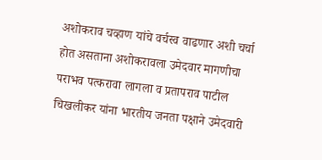अशोकराव चव्हाण यांचे वर्चस्व वाढणार अशी चर्चा होत असताना अशोकरावला उमेदवार मागणीचा पराभव पत्करावा लागला व प्रतापराव पाटील चिखलीकर यांना भारतीय जनता पक्षाने उमेदवारी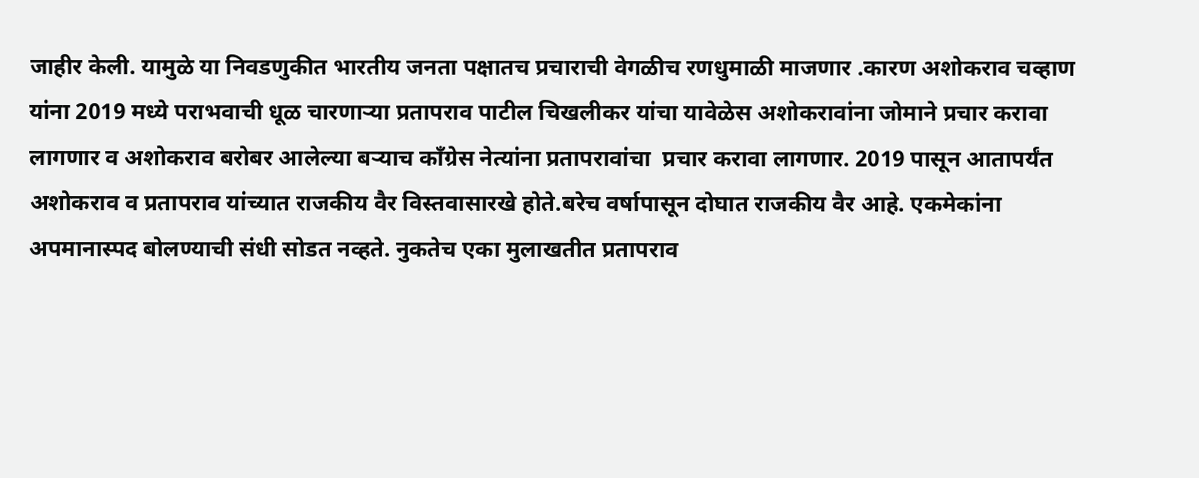जाहीर केली. यामुळे या निवडणुकीत भारतीय जनता पक्षातच प्रचाराची वेगळीच रणधुमाळी माजणार .कारण अशोकराव चव्हाण यांना 2019 मध्ये पराभवाची धूळ चारणाऱ्या प्रतापराव पाटील चिखलीकर यांचा यावेळेस अशोकरावांना जोमाने प्रचार करावा लागणार व अशोकराव बरोबर आलेल्या बऱ्याच काँग्रेस नेत्यांना प्रतापरावांचा  प्रचार करावा लागणार. 2019 पासून आतापर्यंत अशोकराव व प्रतापराव यांच्यात राजकीय वैर विस्तवासारखे होते.बरेच वर्षापासून दोघात राजकीय वैर आहे. एकमेकांना अपमानास्पद बोलण्याची संधी सोडत नव्हते. नुकतेच एका मुलाखतीत प्रतापराव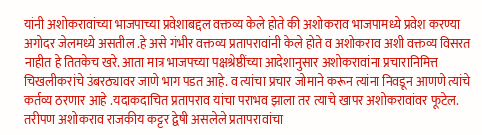यांनी अशोकरावांच्या भाजपाच्या प्रवेशाबद्दल वक्तव्य केले होते की अशोकराव भाजपामध्ये प्रवेश करण्या अगोदर जेलमध्ये असतील .हे असे गंभीर वक्तव्य प्रतापरावांनी केले होते व अशोकराव अशी वक्तव्य विसरत नाहीत हे तितकेच खरे. आता मात्र भाजपच्या पक्षश्रेष्ठींच्या आदेशानुसार अशोकरावांना प्रचारानिमित्त चिखलीकरांचे उंबरठ्यावर जाणे भाग पडत आहे. व त्यांचा प्रचार जोमाने करून त्यांना निवडून आणणे त्यांचे कर्तव्य ठरणार आहे .यदाकदाचित प्रतापराव यांचा पराभव झाला तर त्याचे खापर अशोकरावांवर फूटेल. तरीपण अशोकराव राजकीय कट्टर द्वेषी असलेले प्रतापरावांचा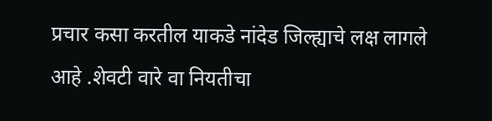प्रचार कसा करतील याकडे नांदेड जिल्ह्याचे लक्ष लागले आहे .शेवटी वारे वा नियतीचा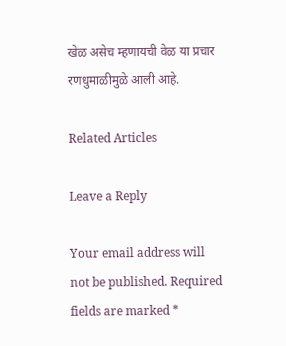खेळ असेच म्हणायची वेळ या प्रचार रणधुमाळीमुळे आली आहे.

Related Articles

Leave a Reply

Your email address will not be published. Required fields are marked *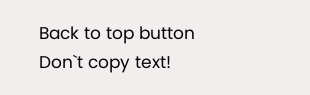Back to top button
Don`t copy text!